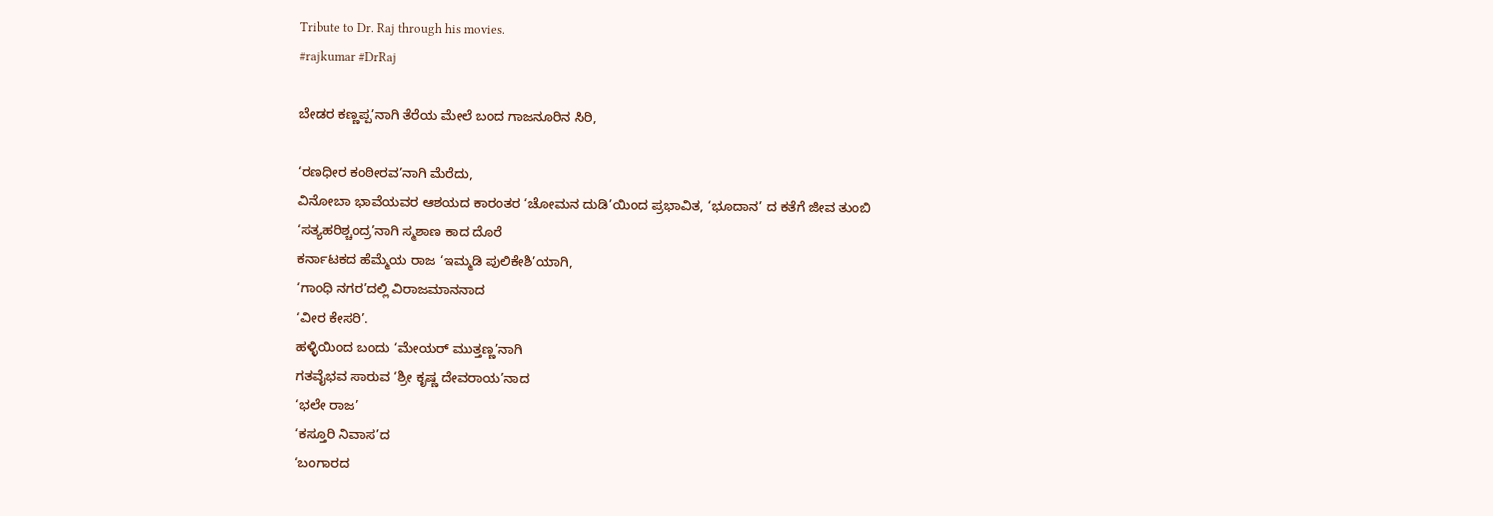Tribute to Dr. Raj through his movies.
#rajkumar #DrRaj

ಬೇಡರ ಕಣ್ಣಪ್ಪ’ನಾಗಿ ತೆರೆಯ ಮೇಲೆ ಬಂದ ಗಾಜನೂರಿನ ಸಿರಿ,

‘ರಣಧೀರ ಕಂಠೀರವ’ನಾಗಿ ಮೆರೆದು,
ವಿನೋಬಾ ಭಾವೆಯವರ ಆಶಯದ ಕಾರಂತರ ‘ಚೋಮನ ದುಡಿ’ಯಿಂದ ಪ್ರಭಾವಿತ, ‘ಭೂದಾನ’ ದ ಕತೆಗೆ ಜೀವ ತುಂಬಿ
‘ಸತ್ಯಹರಿಶ್ಚಂದ್ರ’ನಾಗಿ ಸ್ಮಶಾಣ ಕಾದ ದೊರೆ
ಕರ್ನಾಟಕದ ಹೆಮ್ಮೆಯ ರಾಜ ‘ಇಮ್ಮಡಿ ಪುಲಿಕೇಶಿ’ಯಾಗಿ,
‘ಗಾಂಧಿ ನಗರ’ದಲ್ಲಿ ವಿರಾಜಮಾನನಾದ
‘ವೀರ ಕೇಸರಿ’.
ಹಳ್ಳಿಯಿಂದ ಬಂದು ‘ಮೇಯರ್ ಮುತ್ತಣ್ಣ’ನಾಗಿ
ಗತವೈಭವ ಸಾರುವ ‘ಶ್ರೀ ಕೃಷ್ಣ ದೇವರಾಯ’ನಾದ
‘ಭಲೇ ರಾಜ’
‘ಕಸ್ತೂರಿ ನಿವಾಸ’ದ
‘ಬಂಗಾರದ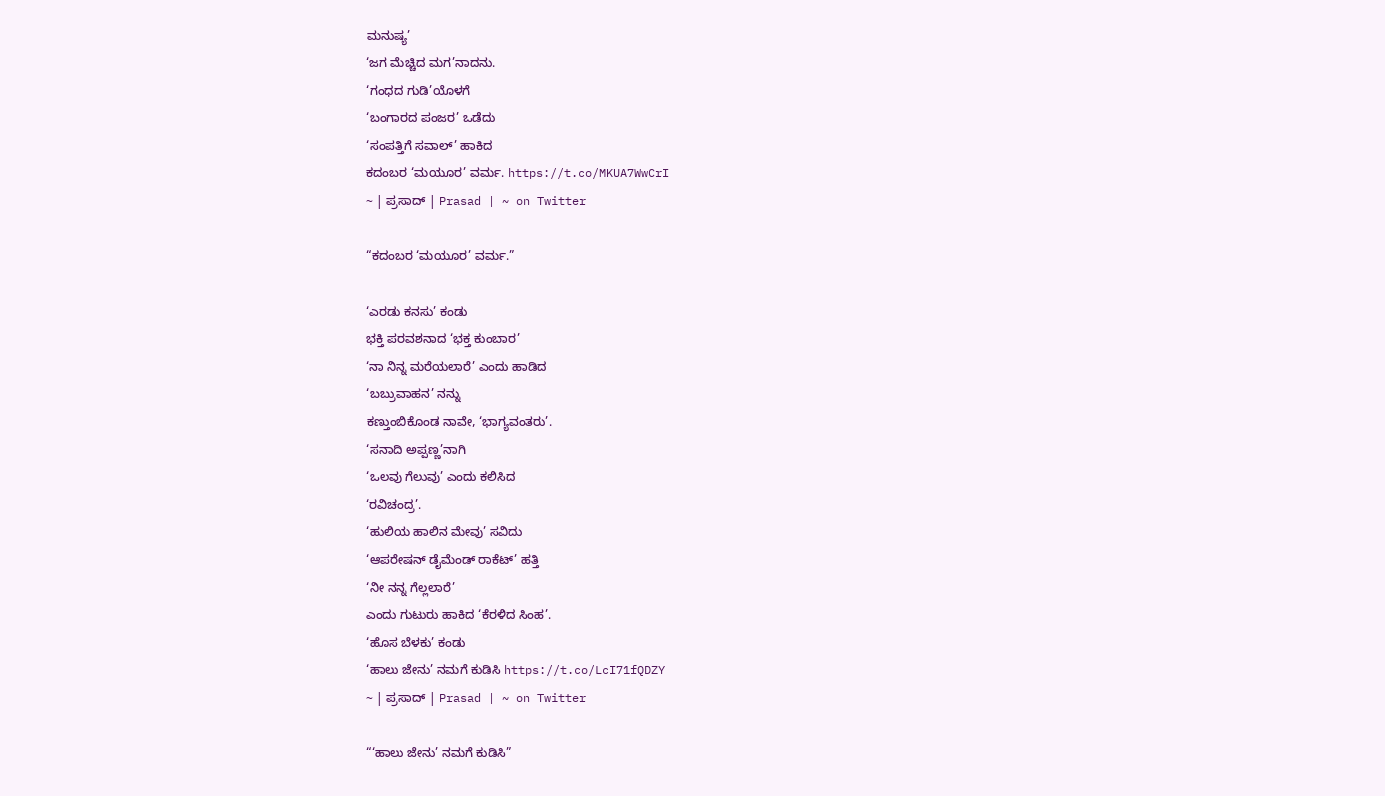ಮನುಷ್ಯ’
‘ಜಗ ಮೆಚ್ಚಿದ ಮಗ’ನಾದನು.
‘ಗಂಧದ ಗುಡಿ’ಯೊಳಗೆ
‘ಬಂಗಾರದ ಪಂಜರ’ ಒಡೆದು
‘ಸಂಪತ್ತಿಗೆ ಸವಾಲ್’ ಹಾಕಿದ
ಕದಂಬರ ‘ಮಯೂರ’ ವರ್ಮ. https://t.co/MKUA7WwCrI
~ | ಪ್ರಸಾದ್ | Prasad | ~ on Twitter

“ಕದಂಬರ ‘ಮಯೂರ’ ವರ್ಮ.”

‘ಎರಡು ಕನಸು’ ಕಂಡು
ಭಕ್ತಿ ಪರವಶನಾದ ‘ಭಕ್ತ ಕುಂಬಾರ’
‘ನಾ ನಿನ್ನ ಮರೆಯಲಾರೆ’ ಎಂದು ಹಾಡಿದ
‘ಬಬ್ರುವಾಹನ’ ನನ್ನು
ಕಣ್ತುಂಬಿಕೊಂಡ ನಾವೇ, ‘ಭಾಗ್ಯವಂತರು’.
‘ಸನಾದಿ ಅಪ್ಪಣ್ಣ’ನಾಗಿ
‘ಒಲವು ಗೆಲುವು’ ಎಂದು ಕಲಿಸಿದ
‘ರವಿಚಂದ್ರ’.
‘ಹುಲಿಯ ಹಾಲಿನ ಮೇವು’ ಸವಿದು
‘ಆಪರೇಷನ್ ಡೈಮೆಂಡ್ ರಾಕೆಟ್’ ಹತ್ತಿ
‘ನೀ ನನ್ನ ಗೆಲ್ಲಲಾರೆ’
ಎಂದು ಗುಟುರು ಹಾಕಿದ ‘ಕೆರಳಿದ ಸಿಂಹ’.
‘ಹೊಸ ಬೆಳಕು’ ಕಂಡು
‘ಹಾಲು ಜೇನು’ ನಮಗೆ ಕುಡಿಸಿ https://t.co/LcI71fQDZY
~ | ಪ್ರಸಾದ್ | Prasad | ~ on Twitter

“‘ಹಾಲು ಜೇನು’ ನಮಗೆ ಕುಡಿಸಿ”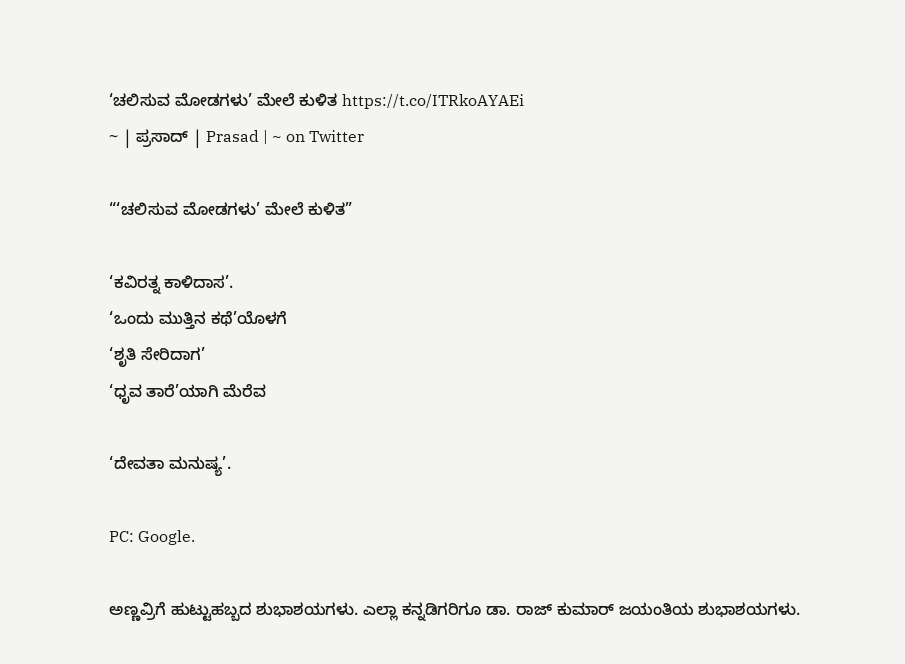‘ಚಲಿಸುವ ಮೋಡಗಳು’ ಮೇಲೆ ಕುಳಿತ https://t.co/ITRkoAYAEi
~ | ಪ್ರಸಾದ್ | Prasad | ~ on Twitter

“‘ಚಲಿಸುವ ಮೋಡಗಳು’ ಮೇಲೆ ಕುಳಿತ”

‘ಕವಿರತ್ನ ಕಾಳಿದಾಸ’.
‘ಒಂದು ಮುತ್ತಿನ ಕಥೆ’ಯೊಳಗೆ
‘ಶೃತಿ ಸೇರಿದಾಗ’
‘ಧೃವ ತಾರೆ’ಯಾಗಿ ಮೆರೆವ

‘ದೇವತಾ ಮನುಷ್ಯ’.

PC: Google.

ಅಣ್ಣವ್ರಿಗೆ ಹುಟ್ಟುಹಬ್ಬದ ಶುಭಾಶಯಗಳು. ಎಲ್ಲಾ ಕನ್ನಡಿಗರಿಗೂ ಡಾ. ರಾಜ್ ಕುಮಾರ್ ಜಯಂತಿಯ ಶುಭಾಶಯಗಳು.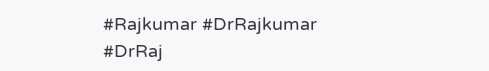#Rajkumar #DrRajkumar #DrRaj